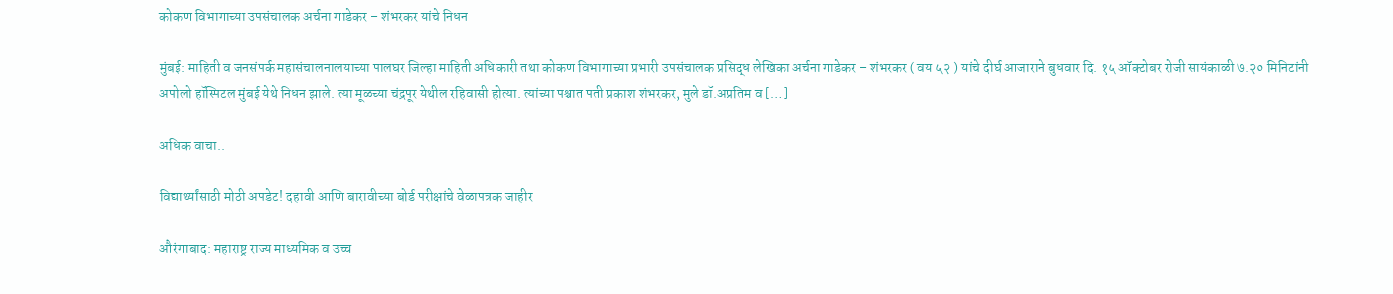कोकण विभागाच्या उपसंचालक अर्चना गाडेकर – शंभरकर यांचे निधन

मुंबई: माहिती व जनसंपर्क महासंचालनालयाच्या पालघर जिल्हा माहिती अधिकारी तथा कोकण विभागाच्या प्रभारी उपसंचालक प्रसिद्ध लेखिका अर्चना गाडेकर – शंभरकर ( वय ५२ ) यांचे दीर्घ आजाराने बुधवार दि. १५ ऑक्टोबर रोजी सायंकाळी ७.२० मिनिटांनी अपोलो हॉस्पिटल मुंबई येथे निधन झाले. त्या मूळच्या चंद्रपूर येथील रहिवासी होत्या. त्यांच्या पश्चात पती प्रकाश शंभरकर, मुले डॉ.अप्रतिम व […]

अधिक वाचा..

विद्यार्थ्यांसाठी मोठी अपडेट! दहावी आणि बारावीच्या बोर्ड परीक्षांचे वेळापत्रक जाहीर

औरंगाबाद: महाराष्ट्र राज्य माध्यमिक व उच्च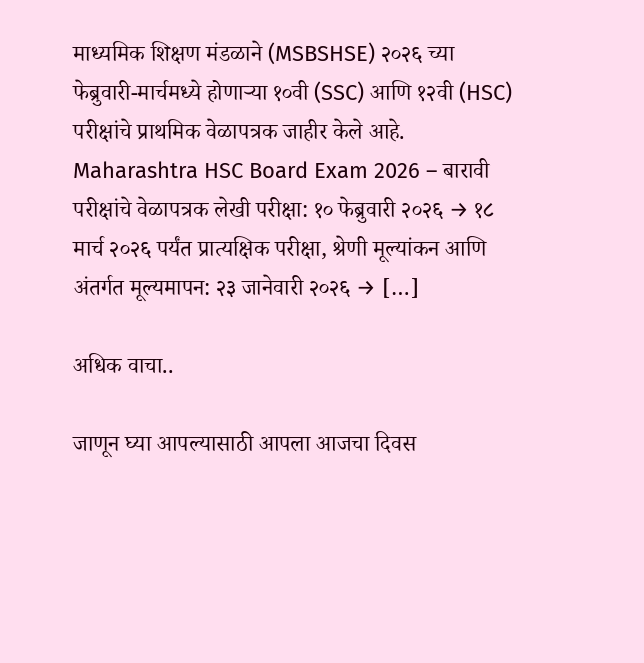माध्यमिक शिक्षण मंडळाने (MSBSHSE) २०२६ च्या फेब्रुवारी-मार्चमध्ये होणाऱ्या १०वी (SSC) आणि १२वी (HSC) परीक्षांचे प्राथमिक वेळापत्रक जाहीर केले आहे. Maharashtra HSC Board Exam 2026 – बारावी परीक्षांचे वेळापत्रक लेखी परीक्षा: १० फेब्रुवारी २०२६ → १८ मार्च २०२६ पर्यंत प्रात्यक्षिक परीक्षा, श्रेणी मूल्यांकन आणि अंतर्गत मूल्यमापन: २३ जानेवारी २०२६ → […]

अधिक वाचा..

जाणून घ्या आपल्यासाठी आपला आजचा दिवस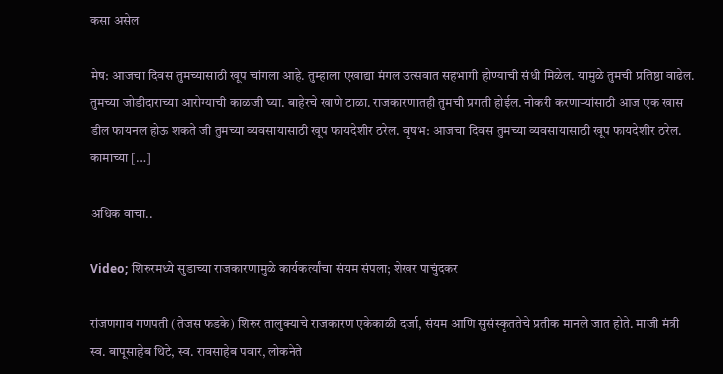कसा असेल

मेष: आजचा दिवस तुमच्यासाठी खूप चांगला आहे. तुम्हाला एखाद्या मंगल उत्सवात सहभागी होण्याची संधी मिळेल. यामुळे तुमची प्रतिष्ठा वाढेल. तुमच्या जोडीदाराच्या आरोग्याची काळजी घ्या. बाहेरचे खाणे टाळा. राजकारणातही तुमची प्रगती होईल. नोकरी करणाऱ्यांसाठी आज एक खास डील फायनल होऊ शकते जी तुमच्या व्यवसायासाठी खूप फायदेशीर ठरेल. वृषभ: आजचा दिवस तुमच्या व्यवसायासाठी खूप फायदेशीर ठरेल. कामाच्या […]

अधिक वाचा..

Video; शिरुरमध्ये सुडाच्या राजकारणामुळे कार्यकर्त्यांचा संयम संपला; शेखर पाचुंदकर

रांजणगाव गणपती (तेजस फडके) शिरुर तालुक्याचे राजकारण एकेकाळी दर्जा, संयम आणि सुसंस्कृततेचे प्रतीक मानले जात होते. माजी मंत्री स्व. बापूसाहेब थिटे, स्व. रावसाहेब पवार, लोकनेते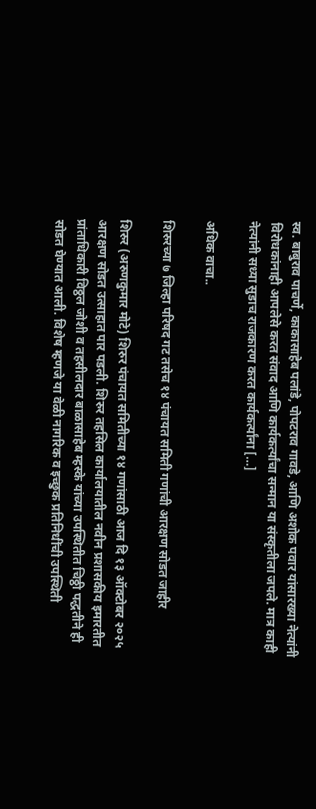स्व. बाबुराव पाचर्णे, काकासाहेब पलांडे, पोपटराव गावडे, आणि अशोक पवार यांसारख्या नेत्यांनी विरोधकांनाही आपलेसे करत संवाद आणि कार्यकर्त्यांचा सन्मान या संस्कृतीला जपले. मात्र काही नेत्यांनी सध्या सुडाच राजकारण करत कार्यकर्त्यांना […]

अधिक वाचा..

शिरुरच्या ७ जिल्हा परिषद गट तसेच १४ पंचायत समिती गणांची आरक्षण सोडत जाहीर

शिरुर (अरुणकुमार मोटे) शिरुर पंचायत समितीच्या १४ गणांसाठी आज दि १३ ऑक्टोबर २०२५ आरक्षण सोडत उत्साहात पार पडली. शिरुर तहसिल कार्यालयातील नवीन प्रशासकीय इमारतीत प्रांताधिकारी विठ्ठल जोशी व तहसीलदार बाळासाहेब म्हस्के यांच्या उपस्थितीत चिठ्ठी पद्धतीने ही सोडत घेण्यात आली. विशेष म्हणजे या वेळी नागरिक व इच्छुक प्रतिनिधींची उपस्थिती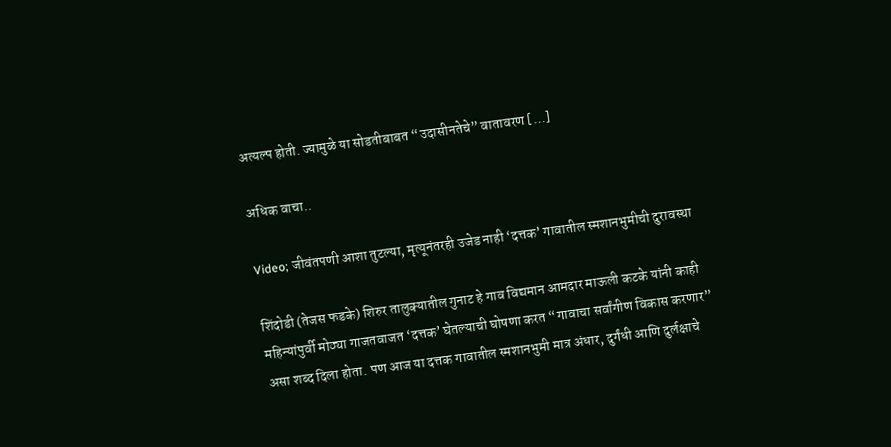अत्यल्प होती. ज्यामुळे या सोडतीबाबत “उदासीनतेचे” वातावरण […]

अधिक वाचा..

Video; जीवंतपणी आशा तुटल्या, मृत्यूनंतरही उजेड नाही ‘दत्तक’ गावातील स्मशानभुमीची दुरावस्था

शिंदोडी (तेजस फडके) शिरुर तालुक्यातील गुनाट हे गाव विद्यमान आमदार माऊली कटके यांनी काही महिन्यांपुर्वी मोठ्या गाजतवाजत ‘दत्तक’ घेतल्याची घोषणा करत “गावाचा सर्वांगीण विकास करणार” असा शब्द दिला होता. पण आज या दत्तक गावातील स्मशानभुमी मात्र अंधार, दुर्गंधी आणि दुर्लक्षाचे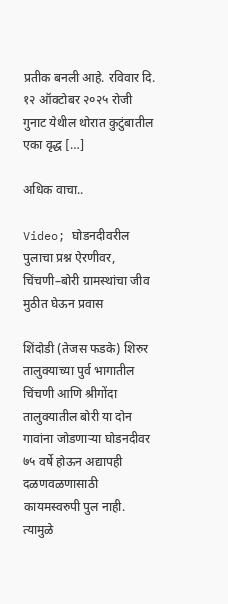प्रतीक बनली आहे. रविवार दि. १२ ऑक्टोबर २०२५ रोजी गुनाट येथील थोरात कुटुंबातील एका वृद्ध […]

अधिक वाचा..

Video; घोडनदीवरील पुलाचा प्रश्न ऐरणीवर, चिंचणी–बोरी ग्रामस्थांचा जीव मुठीत घेऊन प्रवास

शिंदोडी (तेजस फडके) शिरुर तालुक्याच्या पुर्व भागातील चिंचणी आणि श्रीगोंदा तालुक्यातील बोरी या दोन गावांना जोडणाऱ्या घोडनदीवर ७५ वर्षे होऊन अद्यापही दळणवळणासाठी कायमस्वरुपी पुल नाही. त्यामुळे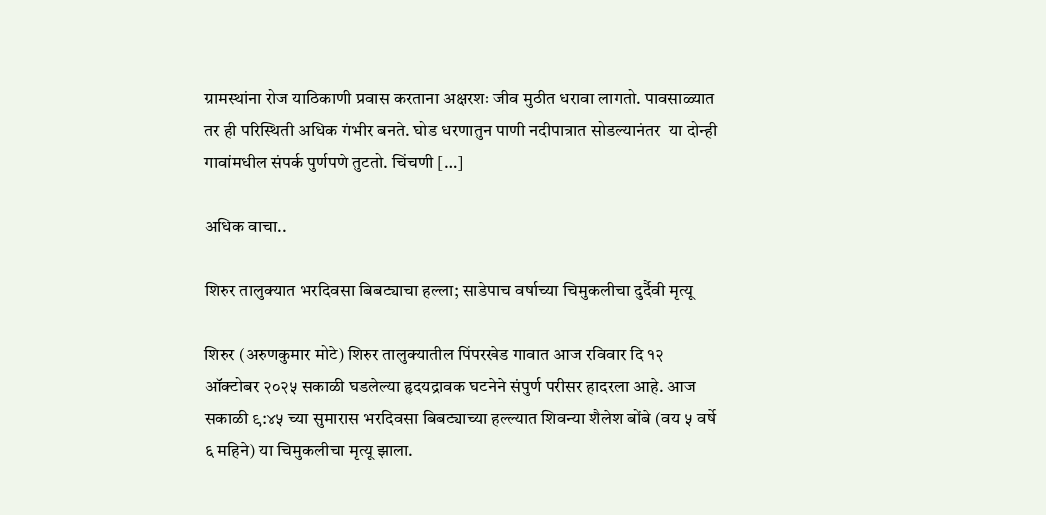ग्रामस्थांना रोज याठिकाणी प्रवास करताना अक्षरशः जीव मुठीत धरावा लागतो. पावसाळ्यात तर ही परिस्थिती अधिक गंभीर बनते. घोड धरणातुन पाणी नदीपात्रात सोडल्यानंतर  या दोन्ही गावांमधील संपर्क पुर्णपणे तुटतो. चिंचणी […]

अधिक वाचा..

शिरुर तालुक्यात भरदिवसा बिबट्याचा हल्ला; साडेपाच वर्षाच्या चिमुकलीचा दुर्दैवी मृत्यू

शिरुर (अरुणकुमार मोटे) शिरुर तालुक्यातील पिंपरखेड गावात आज रविवार दि १२ ऑक्टोबर २०२५ सकाळी घडलेल्या हृदयद्रावक घटनेने संपुर्ण परीसर हादरला आहे. आज सकाळी ९:४५ च्या सुमारास भरदिवसा बिबट्याच्या हल्ल्यात शिवन्या शैलेश बोंबे (वय ५ वर्षे ६ महिने) या चिमुकलीचा मृत्यू झाला.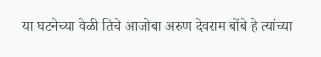या घटनेच्या वेळी तिचे आजोबा अरुण देवराम बोंबे हे त्यांच्या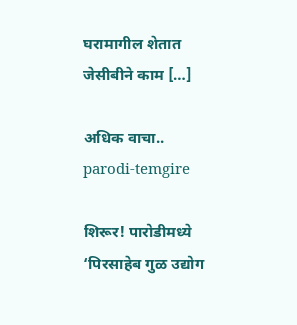घरामागील शेतात जेसीबीने काम […]

अधिक वाचा..
parodi-temgire

शिरूर! पारोडीमध्ये ‘पिरसाहेब गुळ उद्योग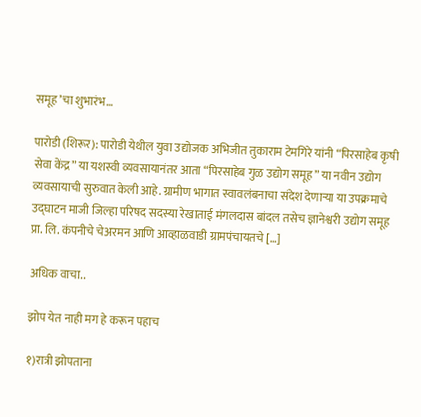समूह’चा शुभारंभ…

पारोडी (शिरूर): पारोडी येथील युवा उद्योजक अभिजीत तुकाराम टेमगिरे यांनी “पिरसाहेब कृषी सेवा केंद्र” या यशस्वी व्यवसायानंतर आता “पिरसाहेब गुळ उद्योग समूह” या नवीन उद्योग व्यवसायाची सुरुवात केली आहे. ग्रामीण भागात स्वावलंबनाचा संदेश देणाऱ्या या उपक्रमाचे उद्घाटन माजी जिल्हा परिषद सदस्या रेखाताई मंगलदास बांदल तसेच ज्ञानेश्वरी उद्योग समूह प्रा. लि. कंपनीचे चेअरमन आणि आव्हाळवाडी ग्रामपंचायतचे […]

अधिक वाचा..

झोप येत नाही मग हे करून पहाच

१)रात्री झोपताना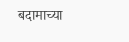बदामाच्या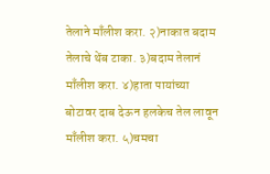तेलाने माँलीश करा. २)नाकात बदाम तेलाचे थेंब टाका. ३)बदाम तेलानं माँलीश करा. ४)हाता पायांच्या बोटावर दाब देऊन हलकेच तेल लावून माँलीश करा. ५)चमचा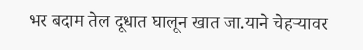भर बदाम तेल दूधात घालून खात जा.याने चेहऱ्यावर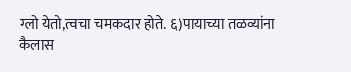ग्लो येतो,त्वचा चमकदार होते. ६)पायाच्या तळव्यांना कैलास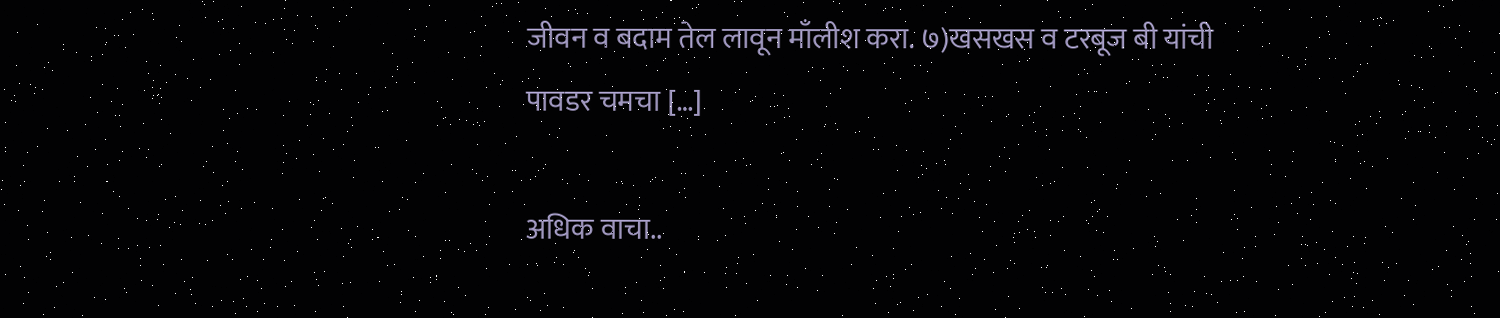जीवन व बदाम तेल लावून माँलीश करा. ७)खसखस व टरबूज बी यांची पावडर चमचा […]

अधिक वाचा..